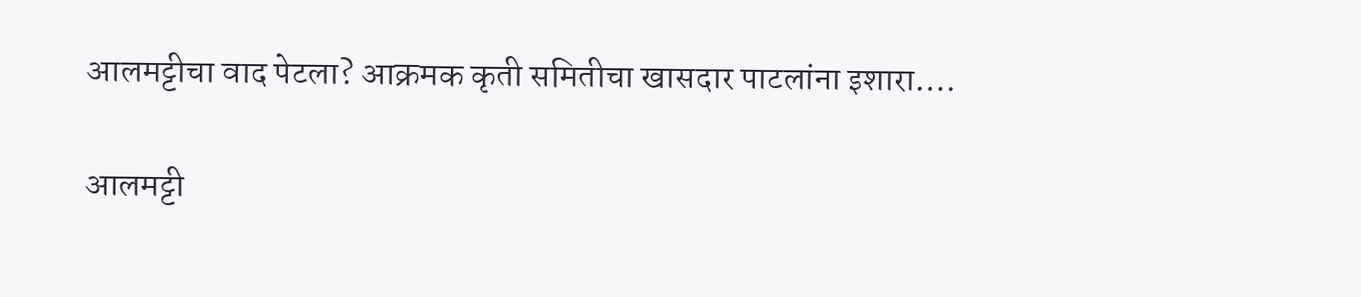आलमट्टीचा वाद पेटला? आक्रमक कृती समितीचा खासदार पाटलांना इशारा….

आलमट्टी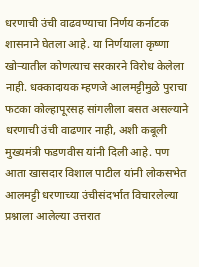धरणाची उंची वाढवण्याचा निर्णय कर्नाटक शासनाने घेतला आहे. या निर्णयाला कृष्णा खोऱ्यातील कोणत्याच सरकारने विरोध केलेला नाही. धक्कादायक म्हणजे आलमट्टीमुळे पुराचा फटका कोल्हापूरसह सांगलीला बसत असल्याने धरणाची उंची वाढणार नाही, अशी कबूली मुख्यमंत्री फडणवीस यांनी दिली आहे. पण आता खासदार विशाल पाटील यांनी लोकसभेत आलमट्टी धरणाच्या उंचीसंदर्भात विचारलेल्या प्रश्नाला आलेल्या उत्तरात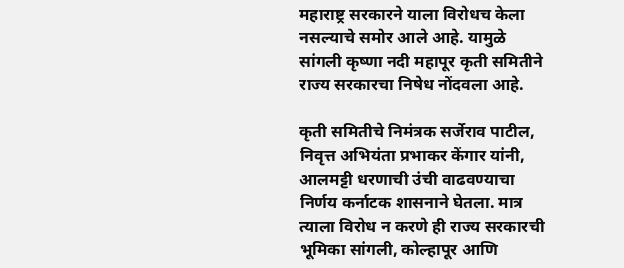महाराष्ट्र सरकारने याला विरोधच केला नसल्याचे समोर आले आहे. यामुळे सांगली कृष्णा नदी महापूर कृती समितीने राज्य सरकारचा निषेध नोंदवला आहे.

कृती समितीचे निमंत्रक सर्जेराव पाटील, निवृत्त अभियंता प्रभाकर केंगार यांनी, आलमट्टी धरणाची उंची वाढवण्याचा निर्णय कर्नाटक शासनाने घेतला. मात्र त्याला विरोध न करणे ही राज्य सरकारची भूमिका सांगली, कोल्हापूर आणि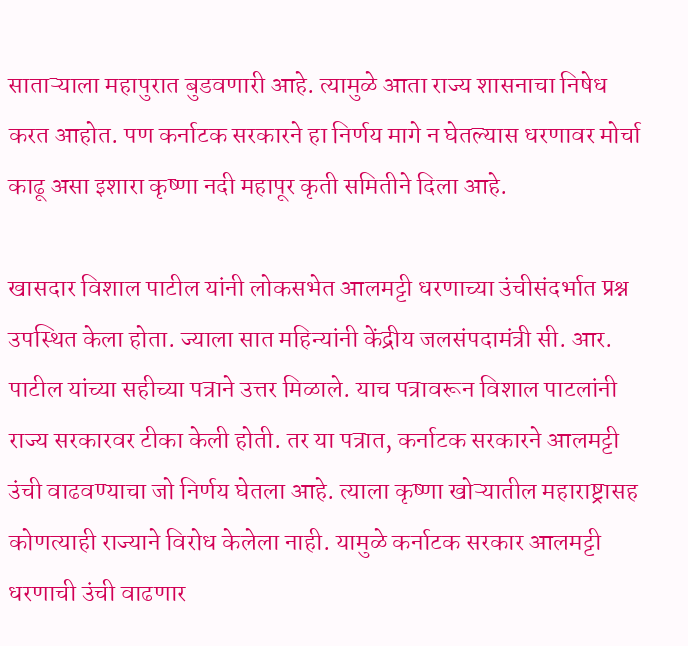साताऱ्याला महापुरात बुडवणारी आहे. त्यामुळे आता राज्य शासनाचा निषेध करत आहोत. पण कर्नाटक सरकारने हा निर्णय मागे न घेतल्यास धरणावर मोर्चा काढू असा इशारा कृष्णा नदी महापूर कृती समितीने दिला आहे.

खासदार विशाल पाटील यांनी लोकसभेत आलमट्टी धरणाच्या उंचीसंदर्भात प्रश्न उपस्थित केला होता. ज्याला सात महिन्यांनी केंद्रीय जलसंपदामंत्री सी. आर. पाटील यांच्या सहीच्या पत्राने उत्तर मिळाले. याच पत्रावरून विशाल पाटलांनी राज्य सरकारवर टीका केली होती. तर या पत्रात, कर्नाटक सरकारने आलमट्टी उंची वाढवण्याचा जो निर्णय घेतला आहे. त्याला कृष्णा खोऱ्यातील महाराष्ट्रासह कोणत्याही राज्याने विरोध केलेला नाही. यामुळे कर्नाटक सरकार आलमट्टी धरणाची उंची वाढणार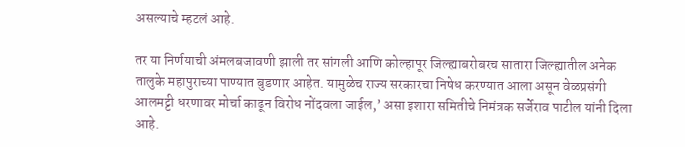असल्याचे म्हटलं आहे.

तर या निर्णयाची अंमलबजावणी झाली तर सांगली आणि कोल्हापूर जिल्ह्याबरोबरच सातारा जिल्ह्यातील अनेक तालुके महापुराच्या पाण्यात बुडणार आहेत. यामुळेच राज्य सरकारचा निषेध करण्यात आला असून वेळप्रसंगी आलमट्टी धरणावर मोर्चा काढून विरोध नोंदवला जाईल,’ असा इशारा समितीचे निमंत्रक सर्जेराव पाटील यांनी दिला आहे.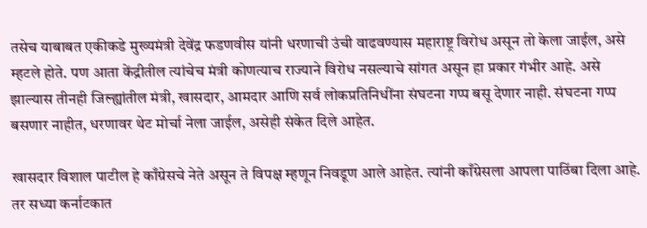तसेच याबाबत एकीकडे मुख्यमंत्री देवेंद्र फडणवीस यांनी धरणाची उंची वाढवण्यास महाराष्ट्र विरोध असून तो केला जाईल, असे म्हटले होते. पण आता केंद्रीतील त्यांचेच मंत्री कोणत्याच राज्याने विरोध नसल्याचे सांगत असून हा प्रकार गंभीर आहे. असे झाल्यास तीनही जिल्ह्यांतील मंत्री, खासदार, आमदार आणि सर्व लोकप्रतिनिधींना संघटना गप्प बसू देणार नाही. संघटना गप्प बसणार नाहीत, धरणावर थेट मोर्चा नेला जाईल, असेही संकेत दिले आहेत.

खासदार विशाल पाटील हे काँग्रेसचे नेते असून ते विपक्ष म्हणून निवडूण आले आहेत. त्यांनी काँग्रेसला आपला पाठिंबा दिला आहे. तर सध्या कर्नाटकात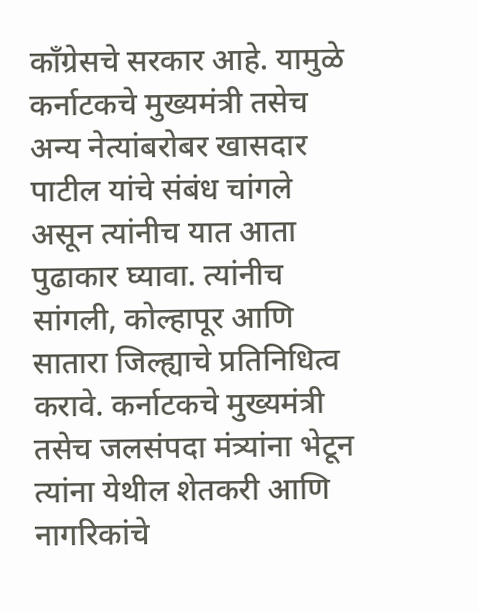काँग्रेसचे सरकार आहे. यामुळे कर्नाटकचे मुख्यमंत्री तसेच अन्य नेत्यांबरोबर खासदार पाटील यांचे संबंध चांगले असून त्यांनीच यात आता पुढाकार घ्यावा. त्यांनीच सांगली, कोल्हापूर आणि सातारा जिल्ह्याचे प्रतिनिधित्व करावे. कर्नाटकचे मुख्यमंत्री तसेच जलसंपदा मंत्र्यांना भेटून त्यांना येथील शेतकरी आणि नागरिकांचे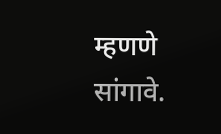म्हणणे सांगावे.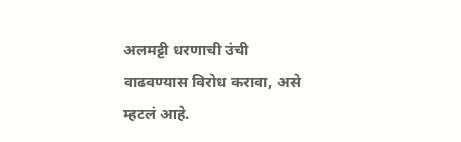अलमट्टी धरणाची उंची वाढवण्यास विरोध करावा, असे म्हटलं आहे.